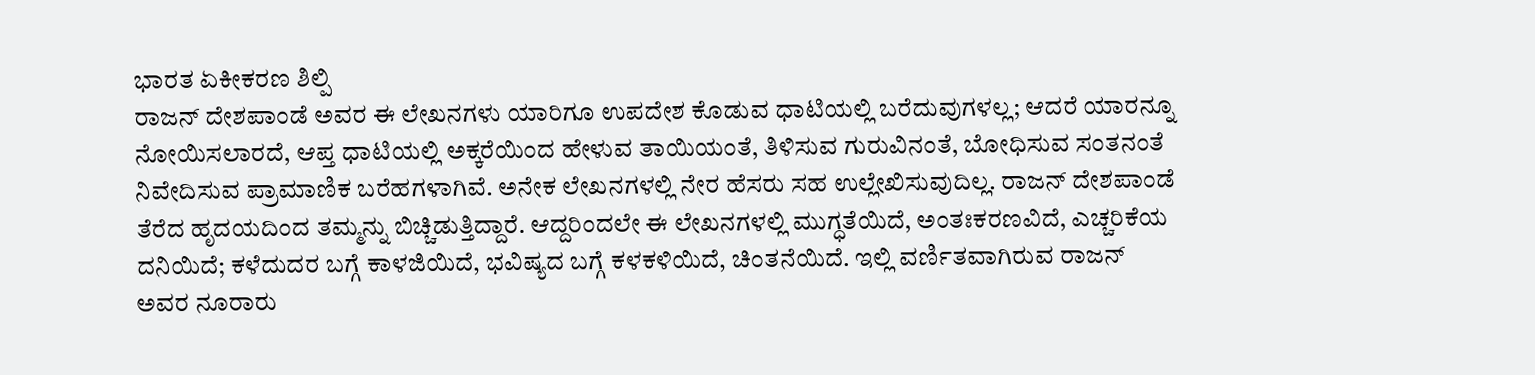ಭಾರತ ಏಕೀಕರಣ ಶಿಲ್ಪಿ
ರಾಜನ್ ದೇಶಪಾಂಡೆ ಅವರ ಈ ಲೇಖನಗಳು ಯಾರಿಗೂ ಉಪದೇಶ ಕೊಡುವ ಧಾಟಿಯಲ್ಲಿ ಬರೆದುವುಗಳಲ್ಲ; ಆದರೆ ಯಾರನ್ನೂ ನೋಯಿಸಲಾರದೆ, ಆಪ್ತ ಧಾಟಿಯಲ್ಲಿ ಅಕ್ಕರೆಯಿಂದ ಹೇಳುವ ತಾಯಿಯಂತೆ, ತಿಳಿಸುವ ಗುರುವಿನಂತೆ, ಬೋಧಿಸುವ ಸಂತನಂತೆ ನಿವೇದಿಸುವ ಪ್ರಾಮಾಣಿಕ ಬರೆಹಗಳಾಗಿವೆ. ಅನೇಕ ಲೇಖನಗಳಲ್ಲಿ ನೇರ ಹೆಸರು ಸಹ ಉಲ್ಲೇಖಿಸುವುದಿಲ್ಲ. ರಾಜನ್ ದೇಶಪಾಂಡೆ ತೆರೆದ ಹೃದಯದಿಂದ ತಮ್ಮನ್ನು ಬಿಚ್ಚಿಡುತ್ತಿದ್ದಾರೆ. ಆದ್ದರಿಂದಲೇ ಈ ಲೇಖನಗಳಲ್ಲಿ ಮುಗ್ಧತೆಯಿದೆ, ಅಂತಃಕರಣವಿದೆ, ಎಚ್ಚರಿಕೆಯ ದನಿಯಿದೆ; ಕಳೆದುದರ ಬಗ್ಗೆ ಕಾಳಜಿಯಿದೆ, ಭವಿಷ್ಯದ ಬಗ್ಗೆ ಕಳಕಳಿಯಿದೆ, ಚಿಂತನೆಯಿದೆ. ಇಲ್ಲಿ ವರ್ಣಿತವಾಗಿರುವ ರಾಜನ್ ಅವರ ನೂರಾರು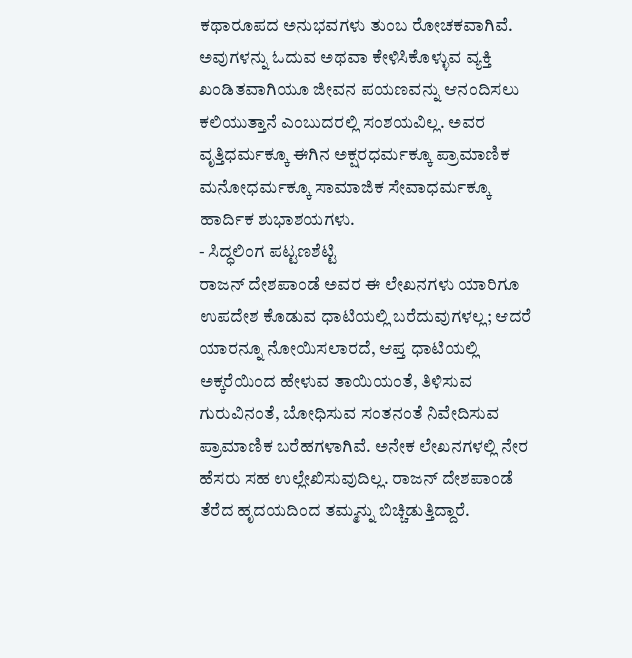ಕಥಾರೂಪದ ಅನುಭವಗಳು ತುಂಬ ರೋಚಕವಾಗಿವೆ. ಅವುಗಳನ್ನು ಓದುವ ಅಥವಾ ಕೇಳಿಸಿಕೊಳ್ಳುವ ವ್ಯಕ್ತಿ ಖಂಡಿತವಾಗಿಯೂ ಜೀವನ ಪಯಣವನ್ನು ಆನಂದಿಸಲು ಕಲಿಯುತ್ತಾನೆ ಎಂಬುದರಲ್ಲಿ ಸಂಶಯವಿಲ್ಲ. ಅವರ ವೃತ್ತಿಧರ್ಮಕ್ಕೂ ಈಗಿನ ಅಕ್ಷರಧರ್ಮಕ್ಕೂ ಪ್ರಾಮಾಣಿಕ ಮನೋಧರ್ಮಕ್ಕೂ ಸಾಮಾಜಿಕ ಸೇವಾಧರ್ಮಕ್ಕೂ ಹಾರ್ದಿಕ ಶುಭಾಶಯಗಳು.
- ಸಿದ್ಧಲಿಂಗ ಪಟ್ಟಣಶೆಟ್ಟಿ
ರಾಜನ್ ದೇಶಪಾಂಡೆ ಅವರ ಈ ಲೇಖನಗಳು ಯಾರಿಗೂ ಉಪದೇಶ ಕೊಡುವ ಧಾಟಿಯಲ್ಲಿ ಬರೆದುವುಗಳಲ್ಲ; ಆದರೆ ಯಾರನ್ನೂ ನೋಯಿಸಲಾರದೆ, ಆಪ್ತ ಧಾಟಿಯಲ್ಲಿ ಅಕ್ಕರೆಯಿಂದ ಹೇಳುವ ತಾಯಿಯಂತೆ, ತಿಳಿಸುವ ಗುರುವಿನಂತೆ, ಬೋಧಿಸುವ ಸಂತನಂತೆ ನಿವೇದಿಸುವ ಪ್ರಾಮಾಣಿಕ ಬರೆಹಗಳಾಗಿವೆ. ಅನೇಕ ಲೇಖನಗಳಲ್ಲಿ ನೇರ ಹೆಸರು ಸಹ ಉಲ್ಲೇಖಿಸುವುದಿಲ್ಲ. ರಾಜನ್ ದೇಶಪಾಂಡೆ ತೆರೆದ ಹೃದಯದಿಂದ ತಮ್ಮನ್ನು ಬಿಚ್ಚಿಡುತ್ತಿದ್ದಾರೆ.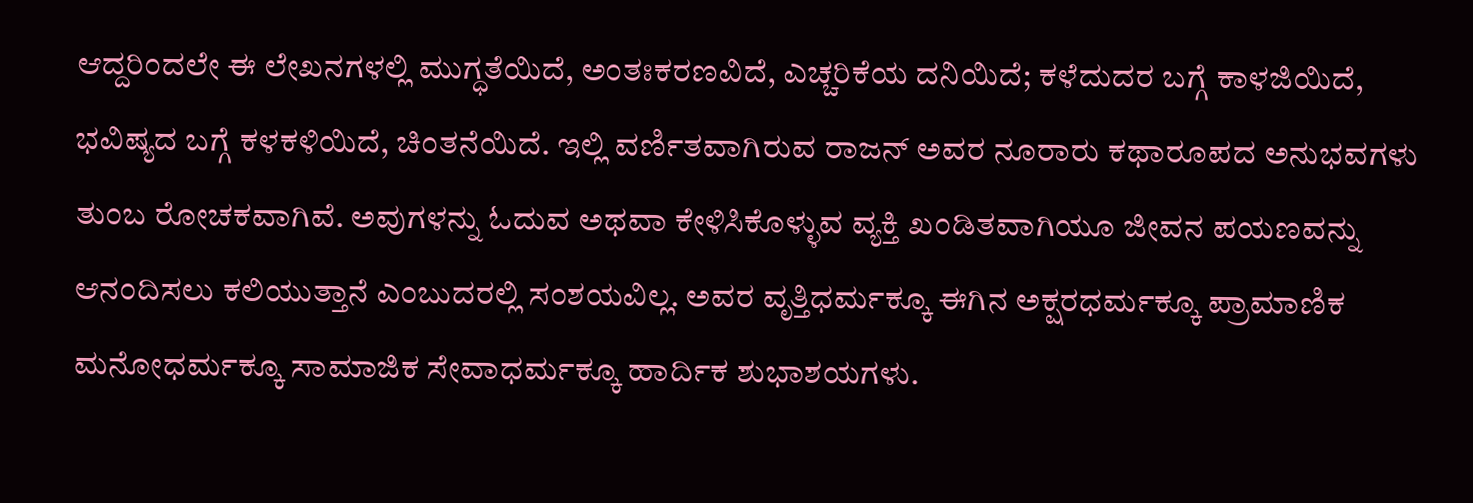ಆದ್ದರಿಂದಲೇ ಈ ಲೇಖನಗಳಲ್ಲಿ ಮುಗ್ಧತೆಯಿದೆ, ಅಂತಃಕರಣವಿದೆ, ಎಚ್ಚರಿಕೆಯ ದನಿಯಿದೆ; ಕಳೆದುದರ ಬಗ್ಗೆ ಕಾಳಜಿಯಿದೆ, ಭವಿಷ್ಯದ ಬಗ್ಗೆ ಕಳಕಳಿಯಿದೆ, ಚಿಂತನೆಯಿದೆ. ಇಲ್ಲಿ ವರ್ಣಿತವಾಗಿರುವ ರಾಜನ್ ಅವರ ನೂರಾರು ಕಥಾರೂಪದ ಅನುಭವಗಳು ತುಂಬ ರೋಚಕವಾಗಿವೆ. ಅವುಗಳನ್ನು ಓದುವ ಅಥವಾ ಕೇಳಿಸಿಕೊಳ್ಳುವ ವ್ಯಕ್ತಿ ಖಂಡಿತವಾಗಿಯೂ ಜೀವನ ಪಯಣವನ್ನು ಆನಂದಿಸಲು ಕಲಿಯುತ್ತಾನೆ ಎಂಬುದರಲ್ಲಿ ಸಂಶಯವಿಲ್ಲ. ಅವರ ವೃತ್ತಿಧರ್ಮಕ್ಕೂ ಈಗಿನ ಅಕ್ಷರಧರ್ಮಕ್ಕೂ ಪ್ರಾಮಾಣಿಕ ಮನೋಧರ್ಮಕ್ಕೂ ಸಾಮಾಜಿಕ ಸೇವಾಧರ್ಮಕ್ಕೂ ಹಾರ್ದಿಕ ಶುಭಾಶಯಗಳು.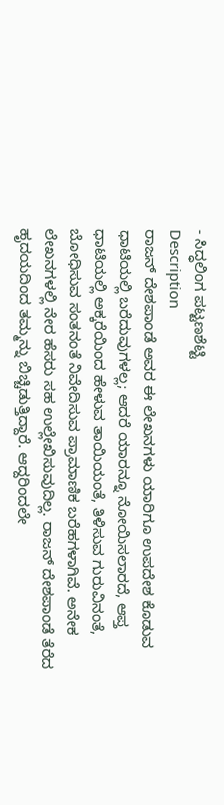- ಸಿದ್ಧಲಿಂಗ ಪಟ್ಟಣಶೆಟ್ಟಿ
Description
ರಾಜನ್ ದೇಶಪಾಂಡೆ ಅವರ ಈ ಲೇಖನಗಳು ಯಾರಿಗೂ ಉಪದೇಶ ಕೊಡುವ ಧಾಟಿಯಲ್ಲಿ ಬರೆದುವುಗಳಲ್ಲ; ಆದರೆ ಯಾರನ್ನೂ ನೋಯಿಸಲಾರದೆ, ಆಪ್ತ ಧಾಟಿಯಲ್ಲಿ ಅಕ್ಕರೆಯಿಂದ ಹೇಳುವ ತಾಯಿಯಂತೆ, ತಿಳಿಸುವ ಗುರುವಿನಂತೆ, ಬೋಧಿಸುವ ಸಂತನಂತೆ ನಿವೇದಿಸುವ ಪ್ರಾಮಾಣಿಕ ಬರೆಹಗಳಾಗಿವೆ. ಅನೇಕ ಲೇಖನಗಳಲ್ಲಿ ನೇರ ಹೆಸರು ಸಹ ಉಲ್ಲೇಖಿಸುವುದಿಲ್ಲ. ರಾಜನ್ ದೇಶಪಾಂಡೆ ತೆರೆದ ಹೃದಯದಿಂದ ತಮ್ಮನ್ನು ಬಿಚ್ಚಿಡುತ್ತಿದ್ದಾರೆ. ಆದ್ದರಿಂದಲೇ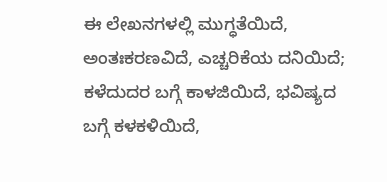ಈ ಲೇಖನಗಳಲ್ಲಿ ಮುಗ್ಧತೆಯಿದೆ, ಅಂತಃಕರಣವಿದೆ, ಎಚ್ಚರಿಕೆಯ ದನಿಯಿದೆ; ಕಳೆದುದರ ಬಗ್ಗೆ ಕಾಳಜಿಯಿದೆ, ಭವಿಷ್ಯದ ಬಗ್ಗೆ ಕಳಕಳಿಯಿದೆ,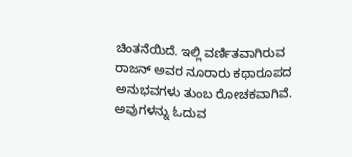ಚಿಂತನೆಯಿದೆ. ಇಲ್ಲಿ ವರ್ಣಿತವಾಗಿರುವ ರಾಜನ್ ಅವರ ನೂರಾರು ಕಥಾರೂಪದ ಅನುಭವಗಳು ತುಂಬ ರೋಚಕವಾಗಿವೆ. ಅವುಗಳನ್ನು ಓದುವ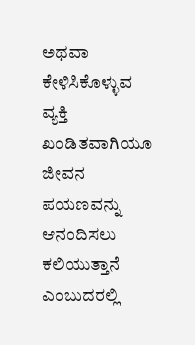ಅಥವಾ ಕೇಳಿಸಿಕೊಳ್ಳುವ ವ್ಯಕ್ತಿ ಖಂಡಿತವಾಗಿಯೂ ಜೀವನ ಪಯಣವನ್ನು ಆನಂದಿಸಲು ಕಲಿಯುತ್ತಾನೆ ಎಂಬುದರಲ್ಲಿ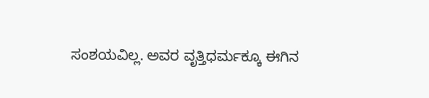ಸಂಶಯವಿಲ್ಲ. ಅವರ ವೃತ್ತಿಧರ್ಮಕ್ಕೂ ಈಗಿನ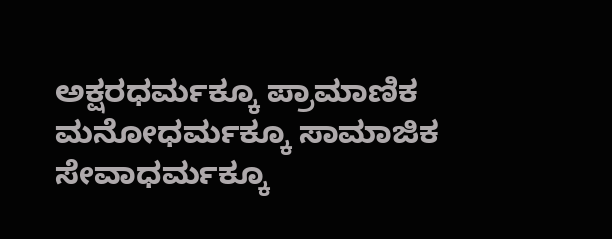ಅಕ್ಷರಧರ್ಮಕ್ಕೂ ಪ್ರಾಮಾಣಿಕ ಮನೋಧರ್ಮಕ್ಕೂ ಸಾಮಾಜಿಕ ಸೇವಾಧರ್ಮಕ್ಕೂ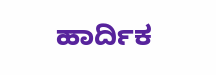ಹಾರ್ದಿಕ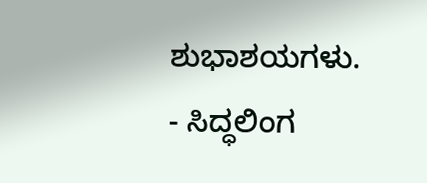ಶುಭಾಶಯಗಳು.
- ಸಿದ್ಧಲಿಂಗ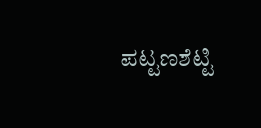ಪಟ್ಟಣಶೆಟ್ಟಿ